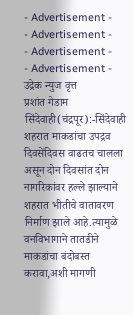- Advertisement -
- Advertisement -
- Advertisement -
- Advertisement -
उद्रेक न्युज वृत्त
प्रशांत गेडाम
सिंदेवाही(चंद्रपूर):-सिंदेवाही शहरात माकडांचा उपद्रव दिवसेंदिवस वाढतच चालला असून दोन दिवसांत दोन नागरिकांवर हल्ले झाल्याने शहरात भीतीचे वातावरण निर्माण झाले आहे.त्यामुळे वनविभागाने तातडीने माकडांचा बंदोबस्त करावा,अशी मागणी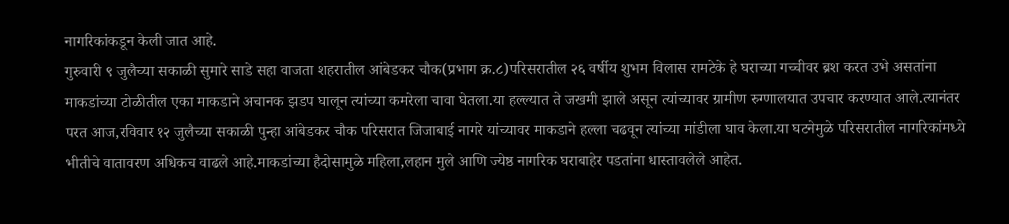नागरिकांकडून केली जात आहे.
गुरुवारी ९ जुलैच्या सकाळी सुमारे साडे सहा वाजता शहरातील आंबेडकर चौक(प्रभाग क्र.८)परिसरातील २६ वर्षीय शुभम विलास रामटेके हे घराच्या गच्चीवर ब्रश करत उभे असतांना माकडांच्या टोळीतील एका माकडाने अचानक झडप घालून त्यांच्या कमरेला चावा घेतला.या हल्ल्यात ते जखमी झाले असून त्यांच्यावर ग्रामीण रुग्णालयात उपचार करण्यात आले.त्यानंतर परत आज,रविवार १२ जुलैच्या सकाळी पुन्हा आंबेडकर चौक परिसरात जिजाबाई नागरे यांच्यावर माकडाने हल्ला चढवून त्यांच्या मांडीला घाव केला.या घटनेमुळे परिसरातील नागरिकांमध्ये भीतीचे वातावरण अधिकच वाढले आहे.माकडांच्या हैदोसामुळे महिला,लहान मुले आणि ज्येष्ठ नागरिक घराबाहेर पडतांना धास्तावलेले आहेत.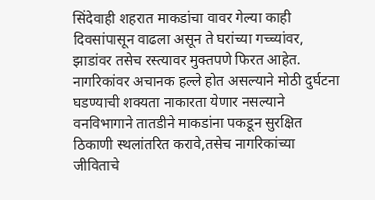सिंदेवाही शहरात माकडांचा वावर गेल्या काही दिवसांपासून वाढला असून ते घरांच्या गच्च्यांवर, झाडांवर तसेच रस्त्यावर मुक्तपणे फिरत आहेत. नागरिकांवर अचानक हल्ले होत असल्याने मोठी दुर्घटना घडण्याची शक्यता नाकारता येणार नसल्याने वनविभागाने तातडीने माकडांना पकडून सुरक्षित ठिकाणी स्थलांतरित करावे,तसेच नागरिकांच्या जीविताचे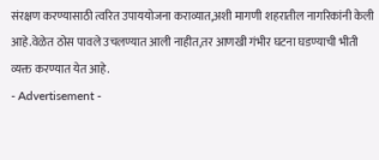संरक्षण करण्यासाठी त्वरित उपाययोजना कराव्यात,अशी मागणी शहरातील नागरिकांनी केली आहे.वेळेत ठोस पावले उचलण्यात आली नाहीत,तर आणखी गंभीर घटना घडण्याची भीती व्यक्त करण्यात येत आहे.
- Advertisement -